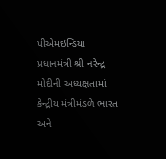પીએમઇન્ડિયા
પ્રધાનમંત્રી શ્રી નરેન્દ્ર મોદીની અધ્યક્ષતામાં કેન્દ્રીય મંત્રીમંડળે ભારત અને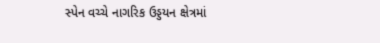સ્પેન વચ્ચે નાગરિક ઉડ્ડયન ક્ષેત્રમાં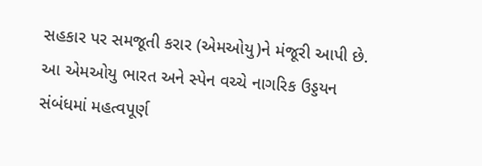સહકાર પર સમજૂતી કરાર (એમઓયુ)ને મંજૂરી આપી છે.
આ એમઓયુ ભારત અને સ્પેન વચ્ચે નાગરિક ઉડ્ડયન સંબંધમાં મહત્વપૂર્ણ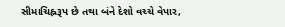સીમાચિહ્નરૂપ છે તથા બંને દેશો વચ્ચે વેપાર,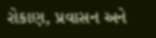રોકાણ, પ્રવાસન અને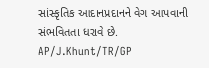સાંસ્કૃતિક આદાનપ્રદાનને વેગ આપવાની સંભવિતતા ધરાવે છે.
AP/J.Khunt/TR/GP